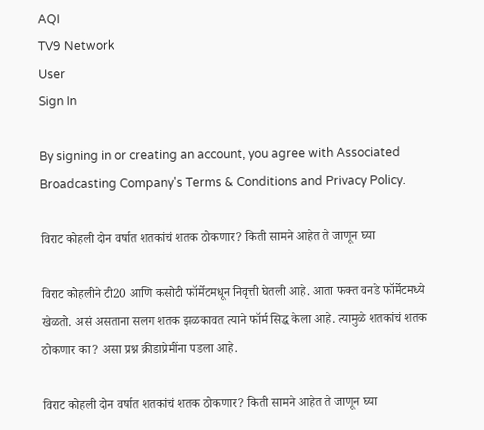AQI
TV9 Network
User
Sign In

By signing in or creating an account, you agree with Associated Broadcasting Company's Terms & Conditions and Privacy Policy.

विराट कोहली दोन वर्षात शतकांचं शतक ठोकणार? किती सामने आहेत ते जाणून घ्या

विराट कोहलीने टी20 आणि कसोटी फॉर्मेटमधून निवृत्ती घेतली आहे. आता फक्त वनडे फॉर्मेटमध्ये खेळतो. असं असताना सलग शतक झळकावत त्याने फॉर्म सिद्ध केला आहे. त्यामुळे शतकांचं शतक ठोकणार का? असा प्रश्न क्रीडाप्रेमींना पडला आहे.

विराट कोहली दोन वर्षात शतकांचं शतक ठोकणार? किती सामने आहेत ते जाणून घ्या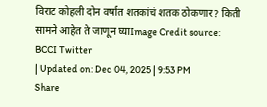विराट कोहली दोन वर्षात शतकांचं शतक ठोकणार? किती सामने आहेत ते जाणून घ्याImage Credit source: BCCI Twitter
| Updated on: Dec 04, 2025 | 9:53 PM
Share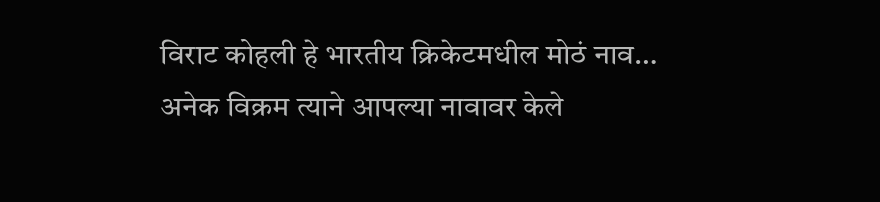विराट कोहली हे भारतीय क्रिकेटमधील मोठं नाव… अनेक विक्रम त्याने आपल्या नावावर केले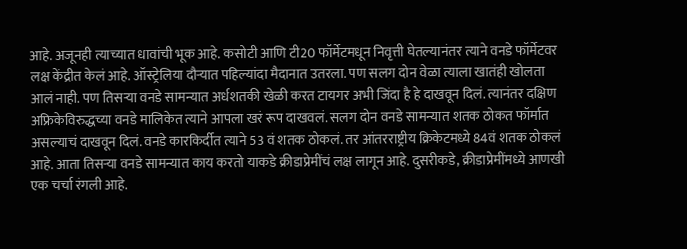आहे. अजूनही त्याच्यात धावांची भूक आहे. कसोटी आणि टी20 फॉर्मेटमधून निवृत्ती घेतल्यानंतर त्याने वनडे फॉर्मेटवर लक्ष केंद्रीत केलं आहे. ऑस्ट्रेलिया दौऱ्यात पहिल्यांदा मैदानात उतरला. पण सलग दोन वेळा त्याला खातंही खोलता आलं नाही. पण तिसऱ्या वनडे सामन्यात अर्धशतकी खेळी करत टायगर अभी जिंदा है हे दाखवून दिलं. त्यानंतर दक्षिण अफ्रिकेविरुद्धच्या वनडे मालिकेत त्याने आपला खरं रूप दाखवलं. सलग दोन वनडे सामन्यात शतक ठोकत फॉर्मात असल्याचं दाखवून दिलं. वनडे कारकि‍र्दीत त्याने 53 वं शतक ठोकलं. तर आंतरराष्ट्रीय क्रिकेटमध्ये 84वं शतक ठोकलं आहे. आता तिसऱ्या वनडे सामन्यात काय करतो याकडे क्रीडाप्रेमींचं लक्ष लागून आहे. दुसरीकडे, क्रीडाप्रेमींमध्ये आणखी एक चर्चा रंगली आहे.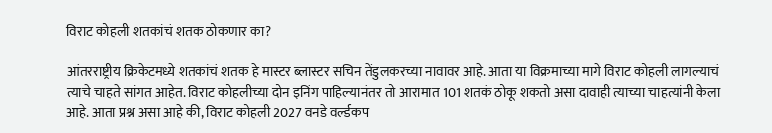विराट कोहली शतकांचं शतक ठोकणार का?

आंतरराष्ट्रीय क्रिकेटमध्ये शतकांचं शतक हे मास्टर ब्लास्टर सचिन तेंडुलकरच्या नावावर आहे. आता या विक्रमाच्या मागे विराट कोहली लागल्याचं त्याचे चाहते सांगत आहेत. विराट कोहलीच्या दोन इनिंग पाहिल्यानंतर तो आरामात 101 शतकं ठोकू शकतो असा दावाही त्याच्या चाहत्यांनी केला आहे. आता प्रश्न असा आहे की, विराट कोहली 2027 वनडे वर्ल्डकप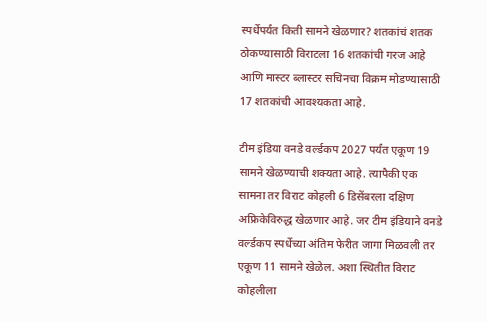स्पर्धेपर्यंत किती सामने खेळणार? शतकांचं शतक ठोकण्यासाठी विराटला 16 शतकांची गरज आहे आणि मास्टर ब्लास्टर सचिनचा विक्रम मोडण्यासाठी 17 शतकांची आवश्यकता आहे.

टीम इंडिया वनडे वर्ल्डकप 2027 पर्यंत एकूण 19 सामने खेळण्याची शक्यता आहे. त्यापैकी एक सामना तर विराट कोहली 6 डिसेंबरला दक्षिण अफ्रिकेविरुद्ध खेळणार आहे. जर टीम इंडियाने वनडे वर्ल्डकप स्पर्धेच्या अंतिम फेरीत जागा मिळवली तर एकूण 11 सामने खेळेल. अशा स्थितीत विराट कोहलीला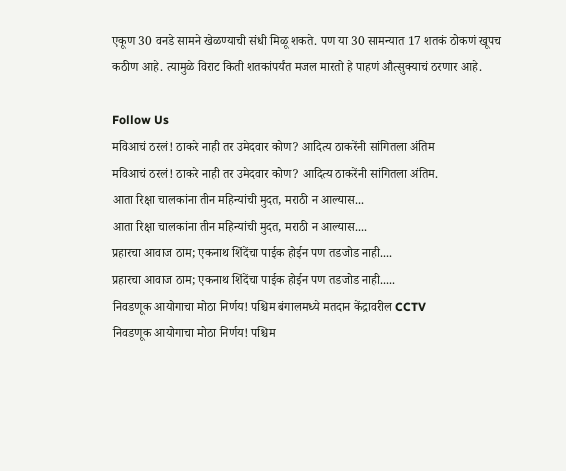एकूण 30 वनडे सामने खेळण्याची संधी मिळू शकते. पण या 30 सामन्यात 17 शतकं ठोकणं खूपच कठीण आहे. त्यामुळे विराट किती शतकांपर्यंत मजल मारतो हे पाहणं औत्सुक्याचं ठरणार आहे.

Follow Us
मविआचं ठरलं! ठाकरे नाही तर उमेदवार कोण? आदित्य ठाकरेंनी सांगितला अंतिम
मविआचं ठरलं! ठाकरे नाही तर उमेदवार कोण? आदित्य ठाकरेंनी सांगितला अंतिम.
आता रिक्षा चालकांना तीन महिन्यांची मुदत, मराठी न आल्यास...
आता रिक्षा चालकांना तीन महिन्यांची मुदत, मराठी न आल्यास....
प्रहारचा आवाज ठाम; एकनाथ शिंदेंचा पाईक होईन पण तडजोड नाही....
प्रहारचा आवाज ठाम; एकनाथ शिंदेंचा पाईक होईन पण तडजोड नाही.....
निवडणूक आयोगाचा मोठा निर्णय! पश्चिम बंगालमध्ये मतदान केंद्रावरील CCTV
निवडणूक आयोगाचा मोठा निर्णय! पश्चिम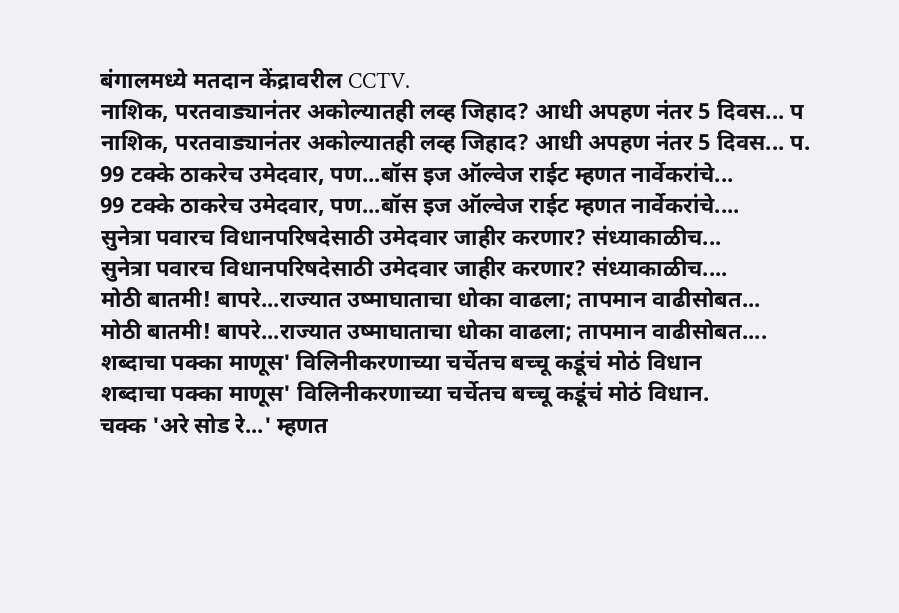बंगालमध्ये मतदान केंद्रावरील CCTV.
नाशिक, परतवाड्यानंतर अकोल्यातही लव्ह जिहाद? आधी अपहण नंतर 5 दिवस... प
नाशिक, परतवाड्यानंतर अकोल्यातही लव्ह जिहाद? आधी अपहण नंतर 5 दिवस... प.
99 टक्के ठाकरेच उमेदवार, पण...बॉस इज ऑल्वेज राईट म्हणत नार्वेकरांचे...
99 टक्के ठाकरेच उमेदवार, पण...बॉस इज ऑल्वेज राईट म्हणत नार्वेकरांचे....
सुनेत्रा पवारच विधानपरिषदेसाठी उमेदवार जाहीर करणार? संध्याकाळीच...
सुनेत्रा पवारच विधानपरिषदेसाठी उमेदवार जाहीर करणार? संध्याकाळीच....
मोठी बातमी! बापरे...राज्यात उष्माघाताचा धोका वाढला; तापमान वाढीसोबत...
मोठी बातमी! बापरे...राज्यात उष्माघाताचा धोका वाढला; तापमान वाढीसोबत....
शब्दाचा पक्का माणूस' विलिनीकरणाच्या चर्चेतच बच्चू कडूंचं मोठं विधान
शब्दाचा पक्का माणूस' विलिनीकरणाच्या चर्चेतच बच्चू कडूंचं मोठं विधान.
चक्क 'अरे सोड रे...' म्हणत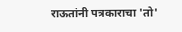राऊतांनी पत्रकाराचा 'तो'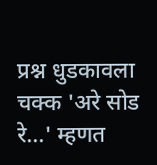प्रश्न धुडकावला
चक्क 'अरे सोड रे...' म्हणत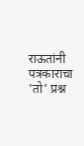राऊतांनी पत्रकाराचा 'तो' प्रश्न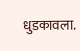धुडकावला.